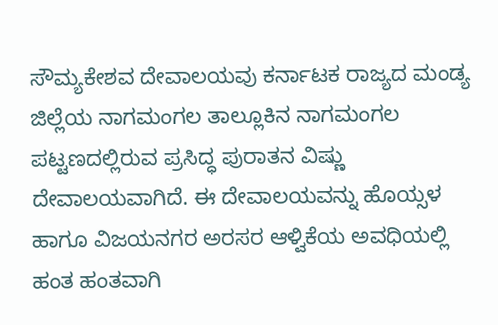ಸೌಮ್ಯಕೇಶವ ದೇವಾಲಯವು ಕರ್ನಾಟಕ ರಾಜ್ಯದ ಮಂಡ್ಯ ಜಿಲ್ಲೆಯ ನಾಗಮಂಗಲ ತಾಲ್ಲೂಕಿನ ನಾಗಮಂಗಲ ಪಟ್ಟಣದಲ್ಲಿರುವ ಪ್ರಸಿದ್ಧ ಪುರಾತನ ವಿಷ್ಣು ದೇವಾಲಯವಾಗಿದೆ. ಈ ದೇವಾಲಯವನ್ನು ಹೊಯ್ಸಳ ಹಾಗೂ ವಿಜಯನಗರ ಅರಸರ ಆಳ್ವಿಕೆಯ ಅವಧಿಯಲ್ಲಿ ಹಂತ ಹಂತವಾಗಿ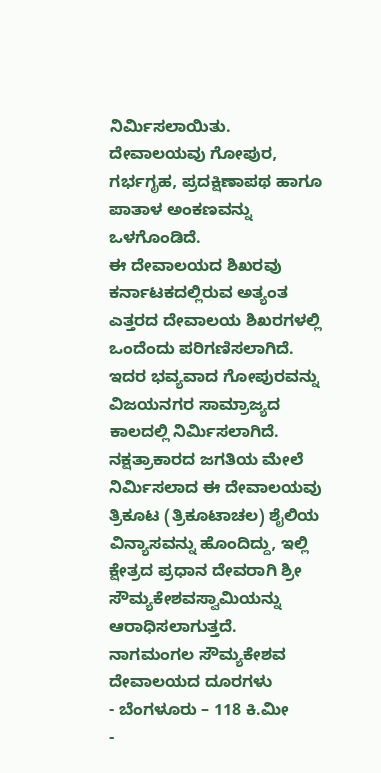ನಿರ್ಮಿಸಲಾಯಿತು. ದೇವಾಲಯವು ಗೋಪುರ, ಗರ್ಭಗೃಹ, ಪ್ರದಕ್ಷಿಣಾಪಥ ಹಾಗೂ ಪಾತಾಳ ಅಂಕಣವನ್ನು ಒಳಗೊಂಡಿದೆ.
ಈ ದೇವಾಲಯದ ಶಿಖರವು ಕರ್ನಾಟಕದಲ್ಲಿರುವ ಅತ್ಯಂತ ಎತ್ತರದ ದೇವಾಲಯ ಶಿಖರಗಳಲ್ಲಿ ಒಂದೆಂದು ಪರಿಗಣಿಸಲಾಗಿದೆ. ಇದರ ಭವ್ಯವಾದ ಗೋಪುರವನ್ನು ವಿಜಯನಗರ ಸಾಮ್ರಾಜ್ಯದ ಕಾಲದಲ್ಲಿ ನಿರ್ಮಿಸಲಾಗಿದೆ.
ನಕ್ಷತ್ರಾಕಾರದ ಜಗತಿಯ ಮೇಲೆ ನಿರ್ಮಿಸಲಾದ ಈ ದೇವಾಲಯವು ತ್ರಿಕೂಟ (ತ್ರಿಕೂಟಾಚಲ) ಶೈಲಿಯ ವಿನ್ಯಾಸವನ್ನು ಹೊಂದಿದ್ದು, ಇಲ್ಲಿ ಕ್ಷೇತ್ರದ ಪ್ರಧಾನ ದೇವರಾಗಿ ಶ್ರೀ ಸೌಮ್ಯಕೇಶವಸ್ವಾಮಿಯನ್ನು ಆರಾಧಿಸಲಾಗುತ್ತದೆ.
ನಾಗಮಂಗಲ ಸೌಮ್ಯಕೇಶವ ದೇವಾಲಯದ ದೂರಗಳು
- ಬೆಂಗಳೂರು – 118 ಕಿ.ಮೀ
-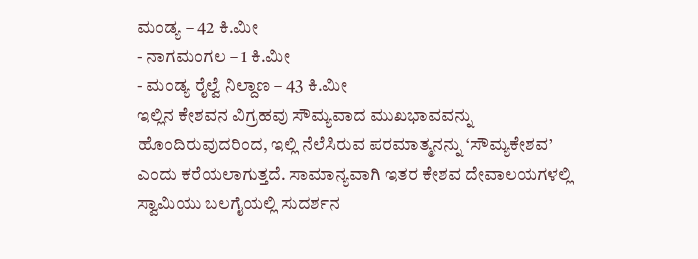ಮಂಡ್ಯ – 42 ಕಿ.ಮೀ
- ನಾಗಮಂಗಲ – 1 ಕಿ.ಮೀ
- ಮಂಡ್ಯ ರೈಲ್ವೆ ನಿಲ್ದಾಣ – 43 ಕಿ.ಮೀ
ಇಲ್ಲಿನ ಕೇಶವನ ವಿಗ್ರಹವು ಸೌಮ್ಯವಾದ ಮುಖಭಾವವನ್ನು ಹೊಂದಿರುವುದರಿಂದ, ಇಲ್ಲಿ ನೆಲೆಸಿರುವ ಪರಮಾತ್ಮನನ್ನು ‘ಸೌಮ್ಯಕೇಶವ’ ಎಂದು ಕರೆಯಲಾಗುತ್ತದೆ. ಸಾಮಾನ್ಯವಾಗಿ ಇತರ ಕೇಶವ ದೇವಾಲಯಗಳಲ್ಲಿ ಸ್ವಾಮಿಯು ಬಲಗೈಯಲ್ಲಿ ಸುದರ್ಶನ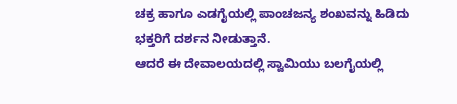ಚಕ್ರ ಹಾಗೂ ಎಡಗೈಯಲ್ಲಿ ಪಾಂಚಜನ್ಯ ಶಂಖವನ್ನು ಹಿಡಿದು ಭಕ್ತರಿಗೆ ದರ್ಶನ ನೀಡುತ್ತಾನೆ.
ಆದರೆ ಈ ದೇವಾಲಯದಲ್ಲಿ ಸ್ವಾಮಿಯು ಬಲಗೈಯಲ್ಲಿ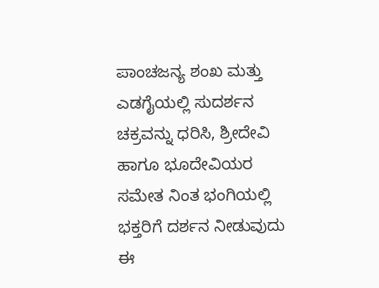ಪಾಂಚಜನ್ಯ ಶಂಖ ಮತ್ತು ಎಡಗೈಯಲ್ಲಿ ಸುದರ್ಶನ ಚಕ್ರವನ್ನು ಧರಿಸಿ, ಶ್ರೀದೇವಿ ಹಾಗೂ ಭೂದೇವಿಯರ ಸಮೇತ ನಿಂತ ಭಂಗಿಯಲ್ಲಿ ಭಕ್ತರಿಗೆ ದರ್ಶನ ನೀಡುವುದು ಈ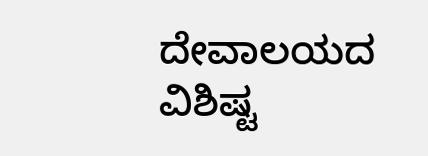ದೇವಾಲಯದ ವಿಶಿಷ್ಟ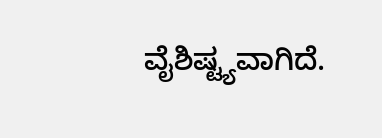ವೈಶಿಷ್ಟ್ಯವಾಗಿದೆ.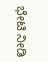ಭೇಟಿ ನೀಡಿ